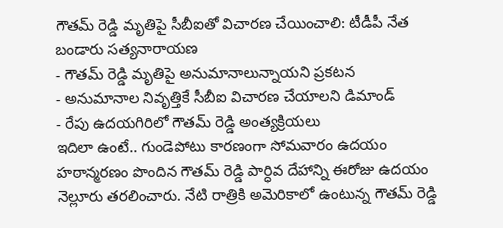గౌతమ్ రెడ్డి మృతిపై సీబీఐతో విచారణ చేయించాలి: టీడీపీ నేత బండారు సత్యనారాయణ
- గౌతమ్ రెడ్డి మృతిపై అనుమానాలున్నాయని ప్రకటన
- అనుమానాల నివృత్తికే సీబీఐ విచారణ చేయాలని డిమాండ్
- రేపు ఉదయగిరిలో గౌతమ్ రెడ్డి అంత్యక్రియలు
ఇదిలా ఉంటే.. గుండెపోటు కారణంగా సోమవారం ఉదయం హఠాన్మరణం పొందిన గౌతమ్ రెడ్డి పార్ధివ దేహాన్ని ఈరోజు ఉదయం నెల్లూరు తరలించారు. నేటి రాత్రికి అమెరికాలో ఉంటున్న గౌతమ్ రెడ్డి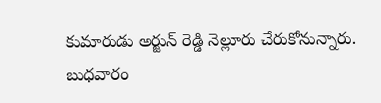కుమారుడు అర్జున్ రెడ్డి నెల్లూరు చేరుకోనున్నారు. బుధవారం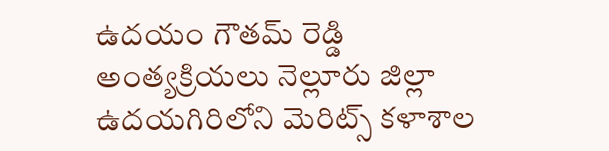ఉదయం గౌతమ్ రెడ్డి అంత్యక్రియలు నెల్లూరు జిల్లా ఉదయగిరిలోని మెరిట్స్ కళాశాల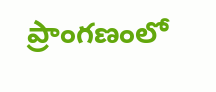ప్రాంగణంలో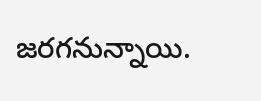జరగనున్నాయి.